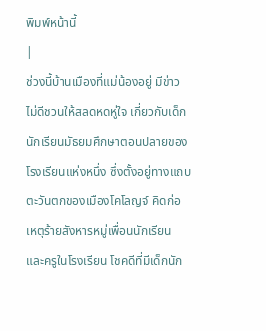พิมพ์หน้านี้
|
ช่วงนี้บ้านเมืองที่แม่น้องอยู่ มีข่าวไม่ดีชวนให้สลดหดหู่ใจ เกี่ยวกับเด็กนักเรียนมัธยมศึกษาตอนปลายของโรงเรียนแห่งหนึ่ง ซึ่งตั้งอยู่ทางแถบตะวันตกของเมืองโคโลญจ์ คิดก่อเหตุร้ายสังหารหมู่เพื่อนนักเรียน และครูในโรงเรียน โชคดีที่มีเด็กนัก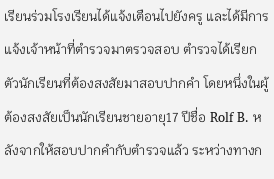เรียนร่วมโรงเรียนได้แจ้งเตือนไปยังครู และได้มีการแจ้งเจ้าหน้าที่ตำรวจมาตรวจสอบ ตำรวจได้เรียกตัวนักเรียนที่ต้องสงสัยมาสอบปากคำ โดยหนึ่งในผู้ต้องสงสัยเป็นนักเรียนชายอายุ17 ปีชื่อ Rolf B. หลังจากให้สอบปากคำกับตำรวจแล้ว ระหว่างทางก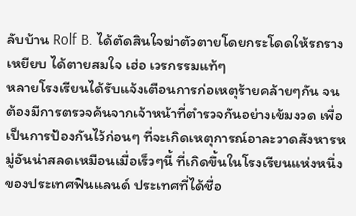ลับบ้าน Rolf B. ได้ตัดสินใจฆ่าตัวตายโดยกระโดดให้รถรางเหยียบ ได้ตายสมใจ เฮ่อ เวรกรรมแท้ๆ
หลายโรงเรียนได้รับแจ้งเตือนการก่อเหตุร้ายคล้ายๆกัน จนต้องมีการตรวจค้นจากเจ้าหน้าที่ตำรวจกันอย่างเข้มงวด เพื่อเป็นการป้องกันไว้ก่อนๆ ที่จะเกิดเหตุการณ์อาละวาดสังหารหมู่อันน่าสลดเหมือนเมื่อเร็วๆนี้ ที่เกิดขึ้นในโรงเรียนแห่งหนึ่งของประเทศฟินแลนด์ ประเทศที่ได้ชื่อ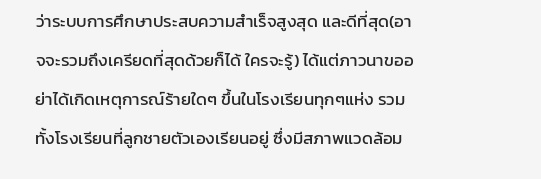ว่าระบบการศึกษาประสบความสำเร็จสูงสุด และดีที่สุด(อาจจะรวมถึงเครียดที่สุดด้วยก็ได้ ใครจะรู้) ได้แต่ภาวนาขออย่าได้เกิดเหตุการณ์ร้ายใดๆ ขึ้นในโรงเรียนทุกๆแห่ง รวมทั้งโรงเรียนที่ลูกชายตัวเองเรียนอยู่ ซึ่งมีสภาพแวดล้อม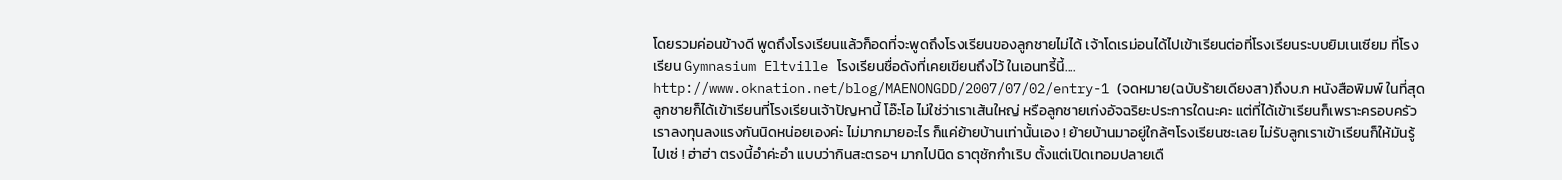โดยรวมค่อนข้างดี พูดถึงโรงเรียนแล้วก็อดที่จะพูดถึงโรงเรียนของลูกชายไม่ได้ เจ้าโดเรม่อนได้ไปเข้าเรียนต่อที่โรงเรียนระบบยิมเนเซียม ที่โรงเรียน Gymnasium Eltville โรงเรียนชื่อดังที่เคยเขียนถึงไว้ ในเอนทรี้นี้.... http://www.oknation.net/blog/MAENONGDD/2007/07/02/entry-1 (จดหมาย(ฉบับร้ายเดียงสา)ถึงบ.ก หนังสือพิมพ์ ในที่สุดลูกชายก็ได้เข้าเรียนที่โรงเรียนเจ้าปัญหานี้ โอ๊ะโอ ไม่ใช่ว่าเราเส้นใหญ่ หรือลูกชายเก่งอัจฉริยะประการใดนะคะ แต่ที่ได้เข้าเรียนก็เพราะครอบครัวเราลงทุนลงแรงกันนิดหน่อยเองค่ะ ไม่มากมายอะไร ก็แค่ย้ายบ้านเท่านั้นเอง ! ย้ายบ้านมาอยู่ใกล้ๆโรงเรียนซะเลย ไม่รับลูกเราเข้าเรียนก็ให้มันรู้ไปเซ่ ! ฮ่าฮ่า ตรงนี้อำค่ะอำ แบบว่ากินสะตรอฯ มากไปนิด ธาตุชักกำเริบ ตั้งแต่เปิดเทอมปลายเดื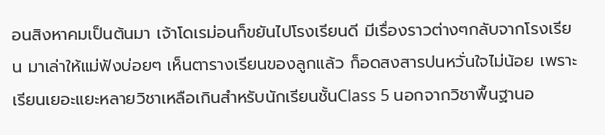อนสิงหาคมเป็นต้นมา เจ้าโดเรม่อนก็ขยันไปโรงเรียนดี มีเรื่องราวต่างๆกลับจากโรงเรียน มาเล่าให้แม่ฟังบ่อยๆ เห็นตารางเรียนของลูกแล้ว ก็อดสงสารปนหวั่นใจไม่น้อย เพราะเรียนเยอะแยะหลายวิชาเหลือเกินสำหรับนักเรียนชั้นClass 5 นอกจากวิชาพื้นฐานอ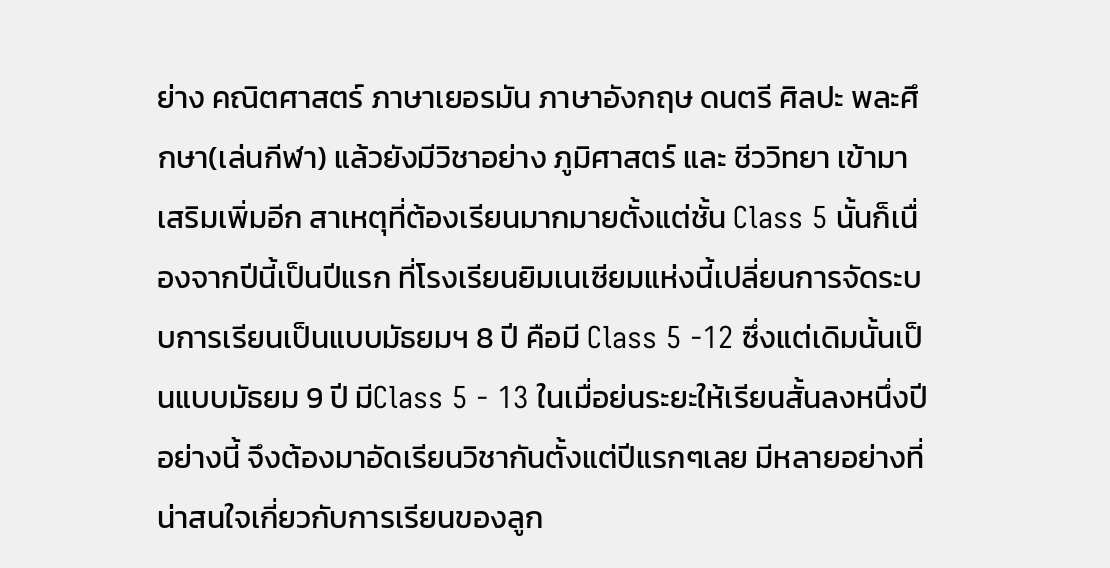ย่าง คณิตศาสตร์ ภาษาเยอรมัน ภาษาอังกฤษ ดนตรี ศิลปะ พละศึกษา(เล่นกีฬา) แล้วยังมีวิชาอย่าง ภูมิศาสตร์ และ ชีววิทยา เข้ามาเสริมเพิ่มอีก สาเหตุที่ต้องเรียนมากมายตั้งแต่ชั้น Class 5 นั้นก็เนื่องจากปีนี้เป็นปีแรก ที่โรงเรียนยิมเนเซียมแห่งนี้เปลี่ยนการจัดระบบการเรียนเป็นแบบมัธยมฯ 8 ปี คือมี Class 5 -12 ซึ่งแต่เดิมนั้นเป็นแบบมัธยม 9 ปี มีClass 5 - 13 ในเมื่อย่นระยะให้เรียนสั้นลงหนึ่งปีอย่างนี้ จึงต้องมาอัดเรียนวิชากันตั้งแต่ปีแรกๆเลย มีหลายอย่างที่น่าสนใจเกี่ยวกับการเรียนของลูก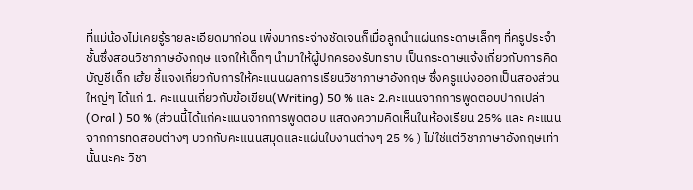ที่แม่น้องไม่เคยรู้รายละเอียดมาก่อน เพิ่งมากระจ่างชัดเจนก็เมื่อลูกนำแผ่นกระดาษเล็กๆ ที่ครูประจำชั้นซึ่งสอนวิชาภาษอังกฤษ แจกให้เด็กๆ นำมาให้ผู้ปกครองรับทราบ เป็นกระดาษแจ้งเกี่ยวกับการคิดบัญชีเด็ก เฮ้ย ชี้แจงเกี่ยวกับการให้คะแนนผลการเรียนวิชาภาษาอังกฤษ ซึ่งครูแบ่งออกเป็นสองส่วนใหญ่ๆ ได้แก่ 1. คะแนนเกี่ยวกับข้อเขียน(Writing) 50 % และ 2.คะแนนจากการพูดตอบปากเปล่า (Oral ) 50 % (ส่วนนี้ได้แก่คะแนนจากการพูดตอบ แสดงความคิดเห็นในห้องเรียน 25% และ คะแนนจากการทดสอบต่างๆ บวกกับคะแนนสมุดและแผ่นใบงานต่างๆ 25 % ) ไม่ใช่แต่วิชาภาษาอังกฤษเท่านั้นนะคะ วิชา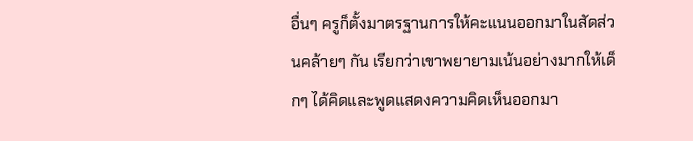อื่นๆ ครูก็ตั้งมาตรฐานการให้คะแนนออกมาในสัดส่วนคล้ายๆ กัน เรียกว่าเขาพยายามเน้นอย่างมากให้เด็กๆ ได้คิดและพูดแสดงความคิดเห็นออกมา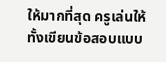ให้มากที่สุด ครูเล่นให้ทั้งเขียนข้อสอบแบบ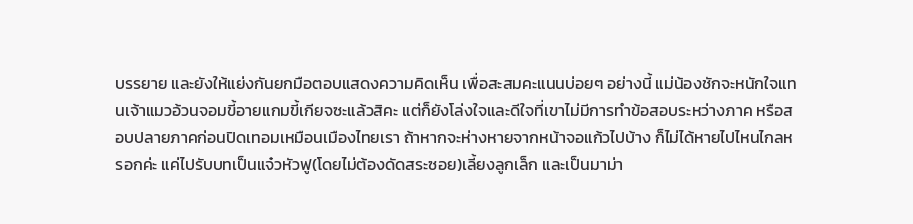บรรยาย และยังให้แย่งกันยกมือตอบแสดงความคิดเห็น เพื่อสะสมคะแนนบ่อยๆ อย่างนี้ แม่น้องชักจะหนักใจแทนเจ้าแมวอ้วนจอมขี้อายแกมขี้เกียจซะแล้วสิคะ แต่ก็ยังโล่งใจและดีใจที่เขาไม่มีการทำข้อสอบระหว่างภาค หรือสอบปลายภาคก่อนปิดเทอมเหมือนเมืองไทยเรา ถ้าหากจะห่างหายจากหน้าจอแก้วไปบ้าง ก็ไม่ได้หายไปไหนไกลหรอกค่ะ แค่ไปรับบทเป็นแจ๋วหัวฟู(โดยไม่ต้องดัดสระซอย)เลี้ยงลูกเล็ก และเป็นมาม่า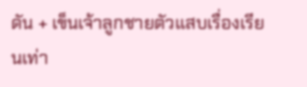ดัน + เข็นเจ้าลูกชายตัวแสบเรื่องเรียนเท่า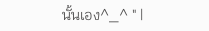นั้นเอง^_^ " |